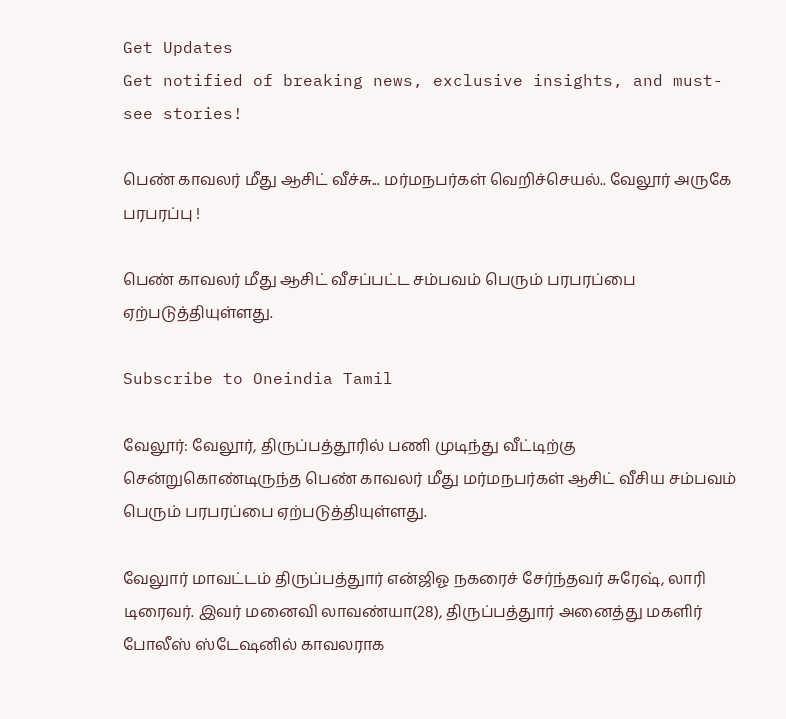Get Updates
Get notified of breaking news, exclusive insights, and must-see stories!

பெண் காவலர் மீது ஆசிட் வீச்சு... மர்மநபர்கள் வெறிச்செயல்.. வேலூர் அருகே பரபரப்பு !

பெண் காவலர் மீது ஆசிட் வீசப்பட்ட சம்பவம் பெரும் பரபரப்பை ஏற்படுத்தியுள்ளது.

Subscribe to Oneindia Tamil

வேலூர்: வேலூர், திருப்பத்தூரில் பணி முடிந்து வீட்டிற்கு சென்றுகொண்டிருந்த பெண் காவலர் மீது மர்மநபர்கள் ஆசிட் வீசிய சம்பவம் பெரும் பரபரப்பை ஏற்படுத்தியுள்ளது.

வேலுார் மாவட்டம் திருப்பத்துார் என்ஜிஓ நகரைச் சேர்ந்தவர் சுரேஷ், லாரி டிரைவர். இவர் மனைவி லாவண்யா(28), திருப்பத்துார் அனைத்து மகளிர் போலீஸ் ஸ்டேஷனில் காவலராக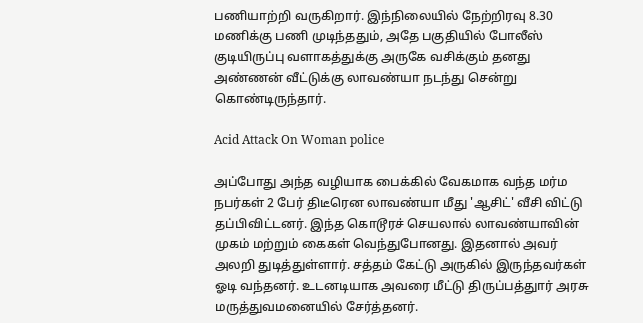பணியாற்றி வருகிறார். இந்நிலையில் நேற்றிரவு 8.30 மணிக்கு பணி முடிந்ததும், அதே பகுதியில் போலீஸ் குடியிருப்பு வளாகத்துக்கு அருகே வசிக்கும் தனது அண்ணன் வீட்டுக்கு லாவண்யா நடந்து சென்று கொண்டிருந்தார்.

Acid Attack On Woman police

அப்போது அந்த வழியாக பைக்கில் வேகமாக வந்த மர்ம நபர்கள் 2 பேர் திடீரென லாவண்யா மீது 'ஆசிட்' வீசி விட்டு தப்பிவிட்டனர். இந்த கொடூரச் செயலால் லாவண்யாவின் முகம் மற்றும் கைகள் வெந்துபோனது. இதனால் அவர் அலறி துடித்துள்ளார். சத்தம் கேட்டு அருகில் இருந்தவர்கள் ஓடி வந்தனர். உடனடியாக அவரை மீட்டு திருப்பத்துார் அரசு மருத்துவமனையில் சேர்த்தனர்.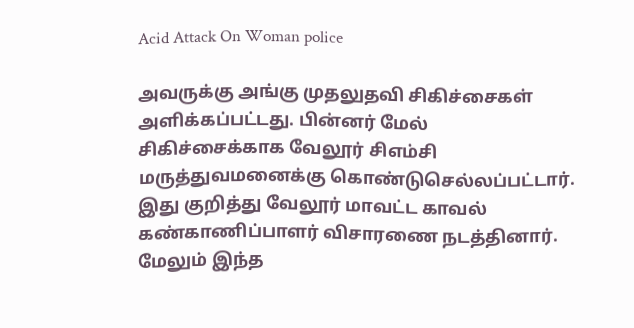Acid Attack On Woman police

அவருக்கு அங்கு முதலுதவி சிகிச்சைகள் அளிக்கப்பட்டது. பின்னர் மேல் சிகிச்சைக்காக வேலூர் சிஎம்சி மருத்துவமனைக்கு கொண்டுசெல்லப்பட்டார். இது குறித்து வேலூர் மாவட்ட காவல் கண்காணிப்பாளர் விசாரணை நடத்தினார். மேலும் இந்த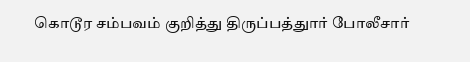கொடூர சம்பவம் குறித்து திருப்பத்துார் போலீசார்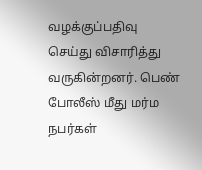வழக்குப்பதிவு செய்து விசாரித்து வருகின்றனர். பெண் போலீஸ் மீது மர்ம நபர்கள்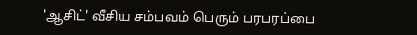'ஆசிட்' வீசிய சம்பவம் பெரும் பரபரப்பை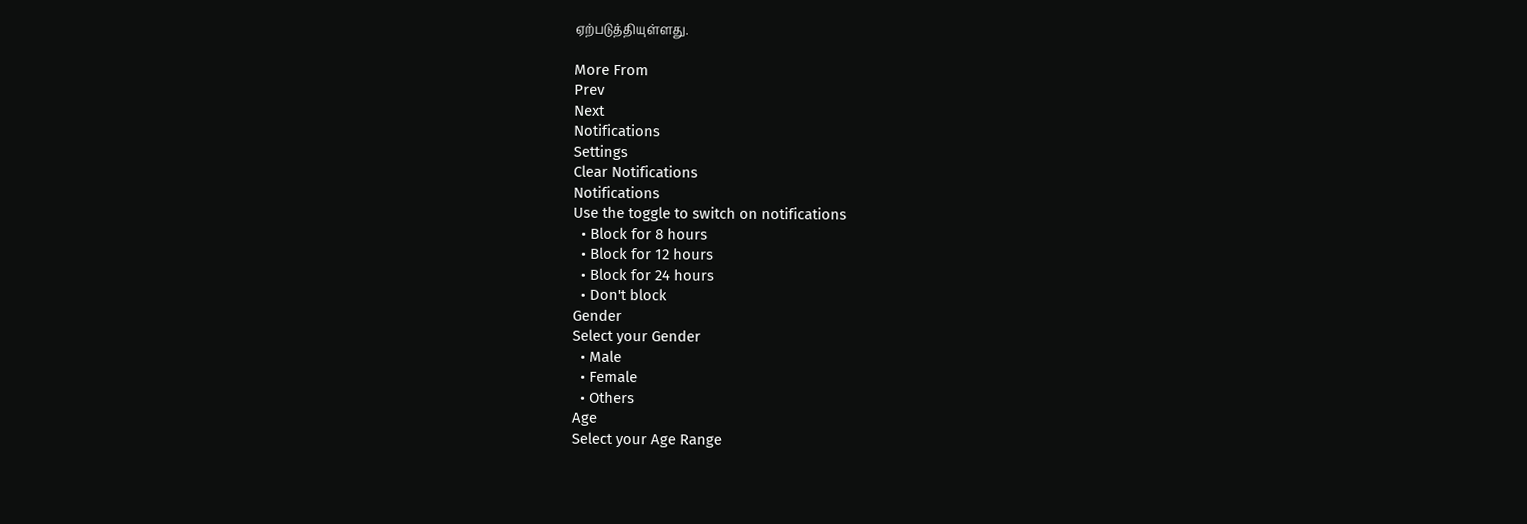ஏற்படுத்தியுள்ளது.

More From
Prev
Next
Notifications
Settings
Clear Notifications
Notifications
Use the toggle to switch on notifications
  • Block for 8 hours
  • Block for 12 hours
  • Block for 24 hours
  • Don't block
Gender
Select your Gender
  • Male
  • Female
  • Others
Age
Select your Age Range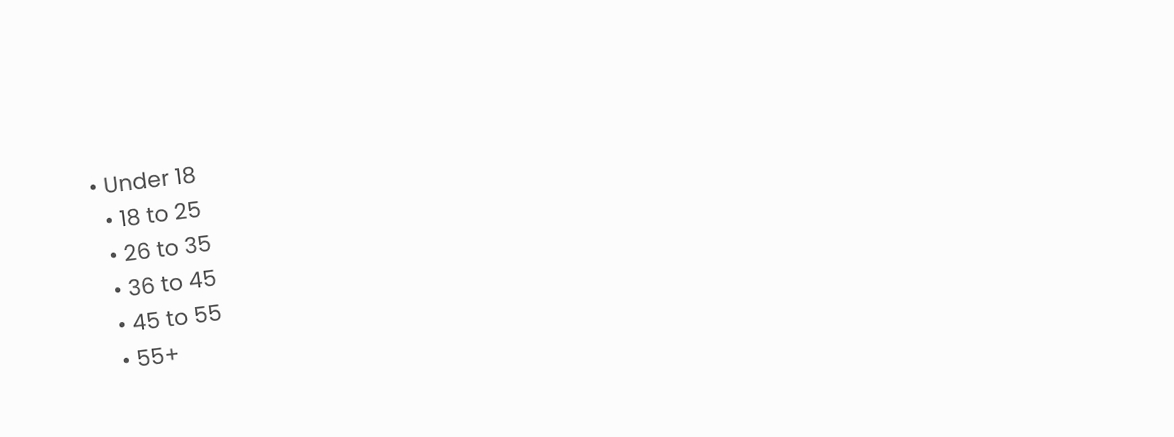• Under 18
  • 18 to 25
  • 26 to 35
  • 36 to 45
  • 45 to 55
  • 55+